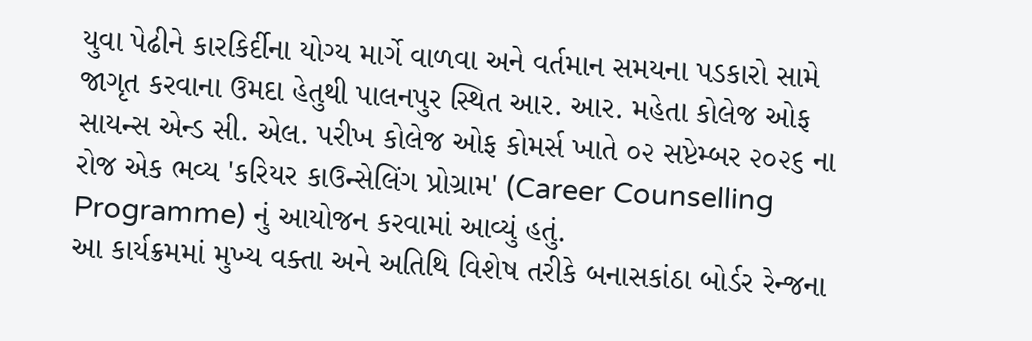યુવા પેઢીને કારકિર્દીના યોગ્ય માર્ગે વાળવા અને વર્તમાન સમયના પડકારો સામે જાગૃત કરવાના ઉમદા હેતુથી પાલનપુર સ્થિત આર. આર. મહેતા કોલેજ ઓફ સાયન્સ એન્ડ સી. એલ. પરીખ કોલેજ ઓફ કોમર્સ ખાતે ૦૨ સપ્ટેમ્બર ૨૦૨૬ ના રોજ એક ભવ્ય 'કરિયર કાઉન્સેલિંગ પ્રોગ્રામ' (Career Counselling Programme) નું આયોજન કરવામાં આવ્યું હતું.
આ કાર્યક્રમમાં મુખ્ય વક્તા અને અતિથિ વિશેષ તરીકે બનાસકાંઠા બોર્ડર રેન્જના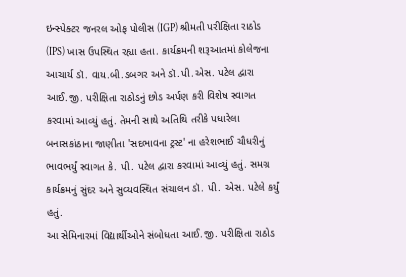ઇન્સ્પેક્ટર જનરલ ઓફ પોલીસ (IGP) શ્રીમતી પરીક્ષિતા રાઠોડ (IPS) ખાસ ઉપસ્થિત રહ્યા હતા. કાર્યક્રમની શરૂઆતમાં કોલેજના આચાર્ય ડૉ. વાય.બી.ડબગર અને ડૉ.પી.એસ. પટેલ દ્વારા આઈ.જી. પરીક્ષિતા રાઠોડનું છોડ અર્પણ કરી વિશેષ સ્વાગત કરવામાં આવ્યું હતું. તેમની સાથે અતિથિ તરીકે પધારેલા બનાસકાંઠાના જાણીતા 'સદભાવના ટ્રસ્ટ' ના હરેશભાઈ ચૌધરીનું ભાવભર્યું સ્વાગત કે. પી. પટેલ દ્વારા કરવામાં આવ્યું હતું. સમગ્ર કાર્યક્રમનું સુંદર અને સુવ્યવસ્થિત સંચાલન ડૉ. પી. એસ. પટેલે કર્યું હતું.
આ સેમિનારમાં વિદ્યાર્થીઓને સંબોધતા આઈ.જી. પરીક્ષિતા રાઠોડ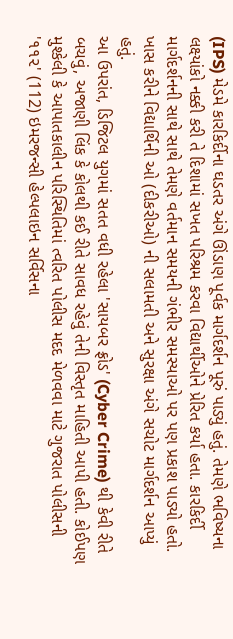(IPS) મેડમે કારકિર્દીના ઘડતર અંગે ઊંડાણ પૂર્વક માર્ગદર્શન પૂરું પાડ્યું હતું. તેમણે ભવિષ્યના લક્ષ્યાંકો નક્કી કરી તે દિશામાં સખત પરિશ્રમ કરવા વિદ્યાર્થીઓને પ્રેરિત કર્યા હતા. કારકિર્દી માર્ગદર્શનની સાથે સાથે તેમણે વર્તમાન સમયની ગંભીર સમસ્યાઓ પર પણ પ્રકાશ પાડ્યો હતો. ખાસ કરીને વિદ્યાર્થિની ઓ (દીકરીઓ) ની સલામતી અને સુરક્ષા અંગે સચોટ માર્ગદર્શન આપ્યું હતું.
આ ઉપરાંત, ડિજિટલ યુગમાં સતત વધી રહેલા 'સાયબર ફ્રોડ' (Cyber Crime) થી કેવી રીતે બચવું, અજાણી લિંક કે કોલથી કઈ રીતે સાવધ રહેવું તેની વિસ્તૃત માહિતી આપી હતી. કોઈપણ મુશ્કેલી કે આપાતકાલીન પરિસ્થિતિમાં ત્વરિત પોલીસ મદદ મેળવવા માટે ગુજરાત પોલીસની '૧૧૨' (112) ઇમરજન્સી હેલ્પલાઇન સર્વિસના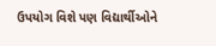ઉપયોગ વિશે પણ વિદ્યાર્થીઓને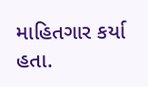માહિતગાર કર્યા હતા.